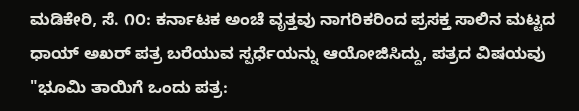ಮಡಿಕೇರಿ, ಸೆ. ೧೦: ಕರ್ನಾಟಕ ಅಂಚೆ ವೃತ್ತವು ನಾಗರಿಕರಿಂದ ಪ್ರಸಕ್ತ ಸಾಲಿನ ಮಟ್ಟದ ಧಾಯ್ ಅಖರ್ ಪತ್ರ ಬರೆಯುವ ಸ್ಪರ್ಧೆಯನ್ನು ಆಯೋಜಿಸಿದ್ದು, ಪತ್ರದ ವಿಷಯವು "ಭೂಮಿ ತಾಯಿಗೆ ಒಂದು ಪತ್ರ: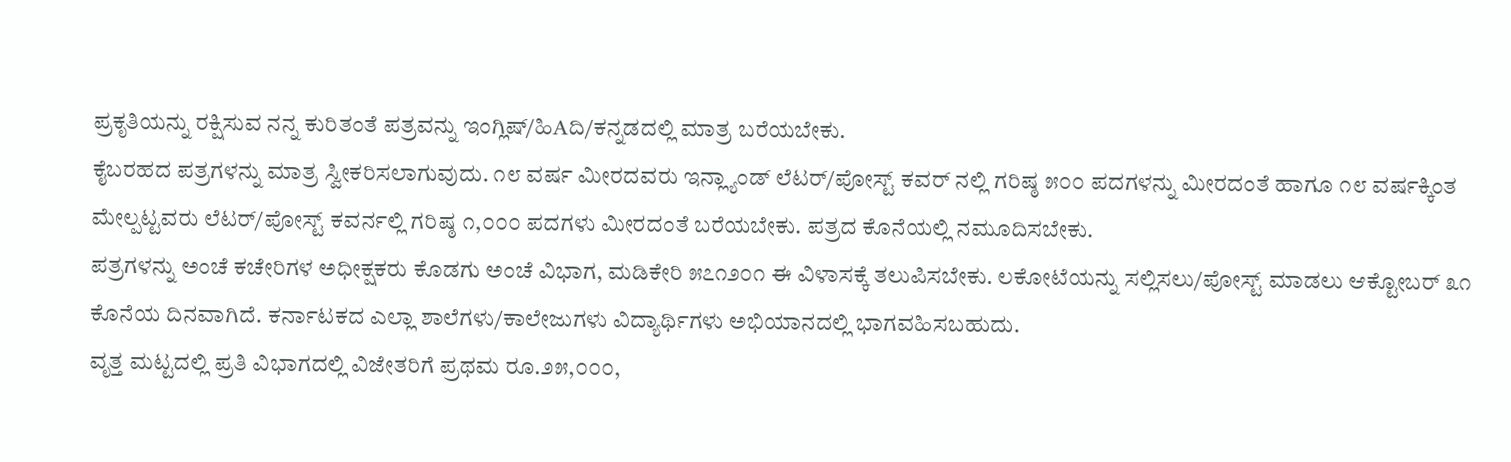ಪ್ರಕೃತಿಯನ್ನು ರಕ್ಷಿಸುವ ನನ್ನ ಕುರಿತಂತೆ ಪತ್ರವನ್ನು ಇಂಗ್ಲಿಷ್/ಹಿAದಿ/ಕನ್ನಡದಲ್ಲಿ ಮಾತ್ರ ಬರೆಯಬೇಕು.
ಕೈಬರಹದ ಪತ್ರಗಳನ್ನು ಮಾತ್ರ ಸ್ವೀಕರಿಸಲಾಗುವುದು. ೧೮ ವರ್ಷ ಮೀರದವರು ಇನ್ಲ್ಯಾಂಡ್ ಲೆಟರ್/ಪೋಸ್ಟ್ ಕವರ್ ನಲ್ಲಿ ಗರಿಷ್ಠ ೫೦೦ ಪದಗಳನ್ನು ಮೀರದಂತೆ ಹಾಗೂ ೧೮ ವರ್ಷಕ್ಕಿಂತ ಮೇಲ್ಪಟ್ಟವರು ಲೆಟರ್/ಪೋಸ್ಟ್ ಕವರ್ನಲ್ಲಿ ಗರಿಷ್ಠ ೧,೦೦೦ ಪದಗಳು ಮೀರದಂತೆ ಬರೆಯಬೇಕು. ಪತ್ರದ ಕೊನೆಯಲ್ಲಿ ನಮೂದಿಸಬೇಕು.
ಪತ್ರಗಳನ್ನು ಅಂಚೆ ಕಚೇರಿಗಳ ಅಧೀಕ್ಷಕರು ಕೊಡಗು ಅಂಚೆ ವಿಭಾಗ, ಮಡಿಕೇರಿ ೫೭೧೨೦೧ ಈ ವಿಳಾಸಕ್ಕೆ ತಲುಪಿಸಬೇಕು. ಲಕೋಟೆಯನ್ನು ಸಲ್ಲಿಸಲು/ಪೋಸ್ಟ್ ಮಾಡಲು ಆಕ್ಟೋಬರ್ ೩೧ ಕೊನೆಯ ದಿನವಾಗಿದೆ. ಕರ್ನಾಟಕದ ಎಲ್ಲಾ ಶಾಲೆಗಳು/ಕಾಲೇಜುಗಳು ವಿದ್ಯಾರ್ಥಿಗಳು ಅಭಿಯಾನದಲ್ಲಿ ಭಾಗವಹಿಸಬಹುದು.
ವೃತ್ತ ಮಟ್ಟದಲ್ಲಿ ಪ್ರತಿ ವಿಭಾಗದಲ್ಲಿ ವಿಜೇತರಿಗೆ ಪ್ರಥಮ ರೂ.೨೫,೦೦೦,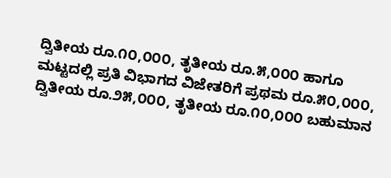ದ್ವಿತೀಯ ರೂ.೧೦,೦೦೦, ತೃತೀಯ ರೂ.೫,೦೦೦ ಹಾಗೂ ಮಟ್ಟದಲ್ಲಿ ಪ್ರತಿ ವಿಭಾಗದ ವಿಜೇತರಿಗೆ ಪ್ರಥಮ ರೂ.೫೦,೦೦೦, ದ್ವಿತೀಯ ರೂ.೨೫,೦೦೦, ತೃತೀಯ ರೂ.೧೦,೦೦೦ ಬಹುಮಾನ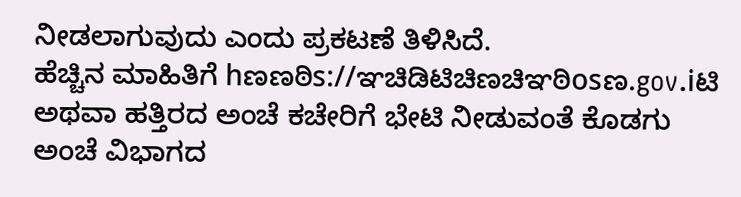ನೀಡಲಾಗುವುದು ಎಂದು ಪ್ರಕಟಣೆ ತಿಳಿಸಿದೆ.
ಹೆಚ್ಚಿನ ಮಾಹಿತಿಗೆ hಣಣಠಿs://ಞಚಿಡಿಟಿಚಿಣಚಿಞಠಿosಣ.gov.iಟಿ ಅಥವಾ ಹತ್ತಿರದ ಅಂಚೆ ಕಚೇರಿಗೆ ಭೇಟಿ ನೀಡುವಂತೆ ಕೊಡಗು ಅಂಚೆ ವಿಭಾಗದ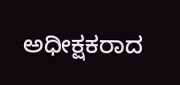ಅಧೀಕ್ಷಕರಾದ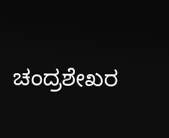ಚಂದ್ರಶೇಖರ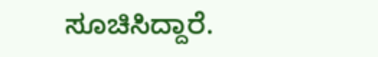ಸೂಚಿಸಿದ್ದಾರೆ.